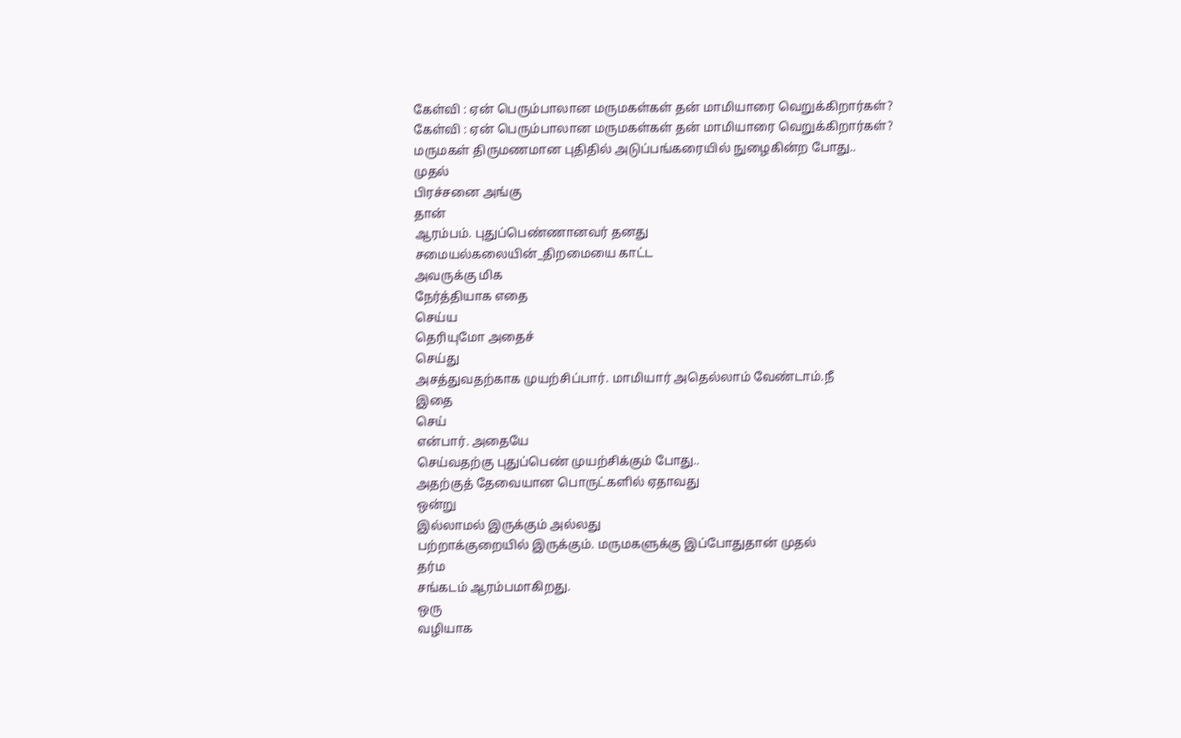கேள்வி : ஏன் பெரும்பாலான மருமகள்கள் தன் மாமியாரை வெறுக்கிறார்கள்?
கேள்வி : ஏன் பெரும்பாலான மருமகள்கள் தன் மாமியாரை வெறுக்கிறார்கள்?
மருமகள் திருமணமான புதிதில் அடுப்பங்கரையில் நுழைகின்ற போது..
முதல்
பிரச்சனை அங்கு
தான்
ஆரம்பம். புதுப்பெண்ணானவர் தனது
சமையல்கலையின்_திறமையை காட்ட
அவருக்கு மிக
நேர்த்தியாக எதை
செய்ய
தெரியுமோ அதைச்
செய்து
அசத்துவதற்காக முயற்சிப்பார். மாமியார் அதெல்லாம் வேண்டாம்.நீ
இதை
செய்
என்பார். அதையே
செய்வதற்கு புதுப்பெண் முயற்சிக்கும் போது..
அதற்குத் தேவையான பொருட்களில் ஏதாவது
ஒன்று
இல்லாமல் இருக்கும் அல்லது
பற்றாக்குறையில் இருக்கும். மருமகளுக்கு இப்போதுதான் முதல்
தர்ம
சங்கடம் ஆரம்பமாகிறது.
ஒரு
வழியாக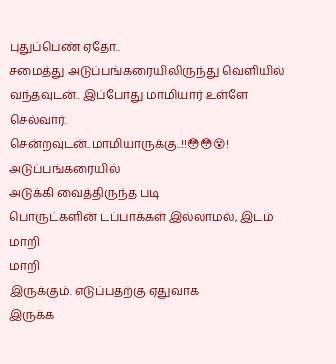புதுப்பெண் ஏதோ..
சமைத்து அடுப்பங்கரையிலிருந்து வெளியில் வந்தவுடன்.. இப்போது மாமியார் உள்ளே
செல்வார்.
சென்றவுடன்..மாமியாருக்கு..!!😳😳😵! அடுப்பங்கரையில்
அடுக்கி வைத்திருந்த படி
பொருட்களின் டப்பாக்கள் இல்லாமல், இடம்
மாறி
மாறி
இருக்கும். எடுப்பதற்கு ஏதுவாக
இருக்க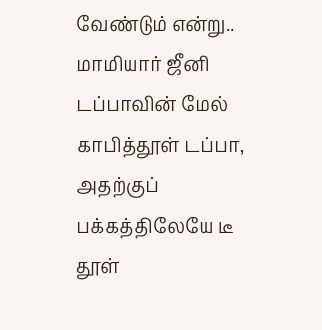வேண்டும் என்று..
மாமியார் ஜீனி
டப்பாவின் மேல்
காபித்தூள் டப்பா,
அதற்குப் பக்கத்திலேயே டீ
தூள்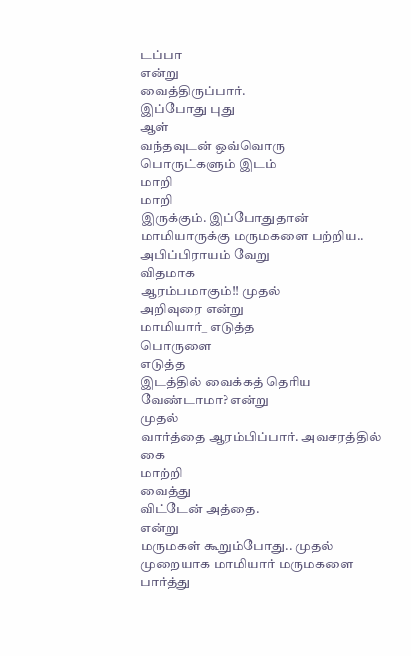டப்பா
என்று
வைத்திருப்பார்.
இப்போது புது
ஆள்
வந்தவுடன் ஒவ்வொரு பொருட்களும் இடம்
மாறி
மாறி
இருக்கும். இப்போதுதான் மாமியாருக்கு மருமகளை பற்றிய..
அபிப்பிராயம் வேறு
விதமாக
ஆரம்பமாகும்!! முதல்
அறிவுரை என்று
மாமியார்_ எடுத்த
பொருளை
எடுத்த
இடத்தில் வைக்கத் தெரிய
வேண்டாமா? என்று
முதல்
வார்த்தை ஆரம்பிப்பார். அவசரத்தில் கை
மாற்றி
வைத்து
விட்டேன் அத்தை.
என்று
மருமகள் கூறும்போது.. முதல்
முறையாக மாமியார் மருமகளை பார்த்து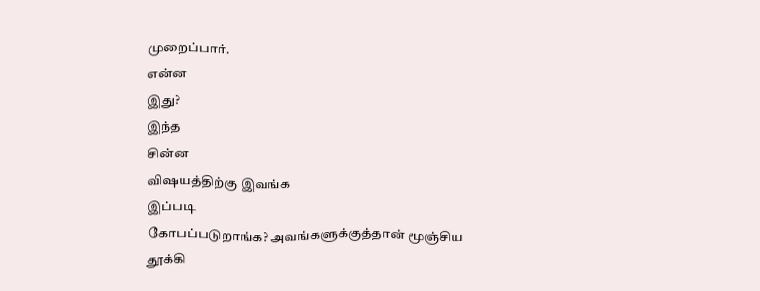முறைப்பார்.
என்ன
இது?
இந்த
சின்ன
விஷயத்திற்கு இவங்க
இப்படி
கோபப்படுறாங்க? அவங்களுக்குத்தான் மூஞ்சிய தூக்கி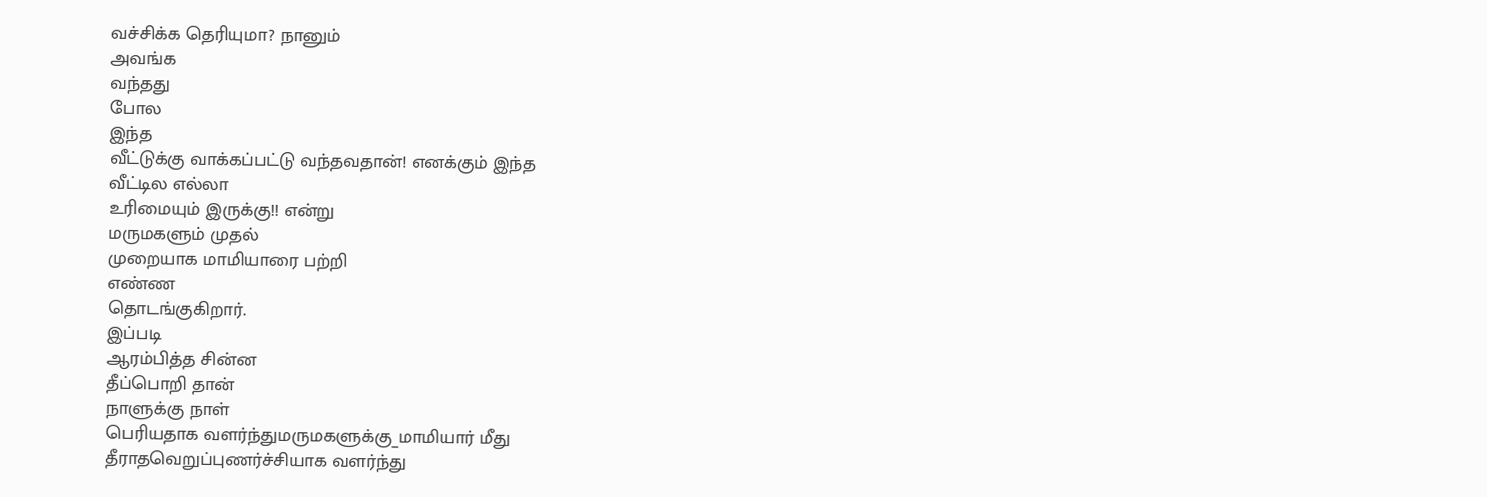வச்சிக்க தெரியுமா? நானும்
அவங்க
வந்தது
போல
இந்த
வீட்டுக்கு வாக்கப்பட்டு வந்தவதான்! எனக்கும் இந்த
வீட்டில எல்லா
உரிமையும் இருக்கு!! என்று
மருமகளும் முதல்
முறையாக மாமியாரை பற்றி
எண்ண
தொடங்குகிறார்.
இப்படி
ஆரம்பித்த சின்ன
தீப்பொறி தான்
நாளுக்கு நாள்
பெரியதாக வளர்ந்துமருமகளுக்கு_மாமியார் மீது
தீராதவெறுப்புணர்ச்சியாக வளர்ந்து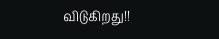விடுகிறது!!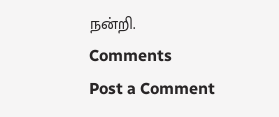நன்றி.
Comments
Post a Comment